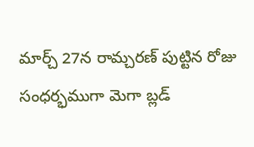మార్చ్ 27న రామ్చరణ్ పుట్టిన రోజు సంధర్భముగా మెగా బ్లడ్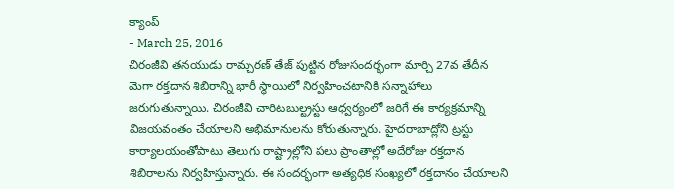క్యాంప్
- March 25, 2016
చిరంజీవి తనయుడు రామ్చరణ్ తేజ్ పుట్టిన రోజుసందర్భంగా మార్చి 27వ తేదీన మెగా రక్తదాన శిబిరాన్ని భారీ స్థాయిలో నిర్వహించటానికి సన్నాహాలు జరుగుతున్నాయి. చిరంజీవి చారిటబుల్ట్రస్టు ఆధ్వర్యంలో జరిగే ఈ కార్యక్రమాన్ని విజయవంతం చేయాలని అభిమానులను కోరుతున్నారు. హైదరాబాద్లోని ట్రస్టు కార్యాలయంతోపాటు తెలుగు రాష్ట్రాల్లోని పలు ప్రాంతాల్లో అదేరోజు రక్తదాన శిబిరాలను నిర్వహిస్తున్నారు. ఈ సందర్భంగా అత్యధిక సంఖ్యలో రక్తదానం చేయాలని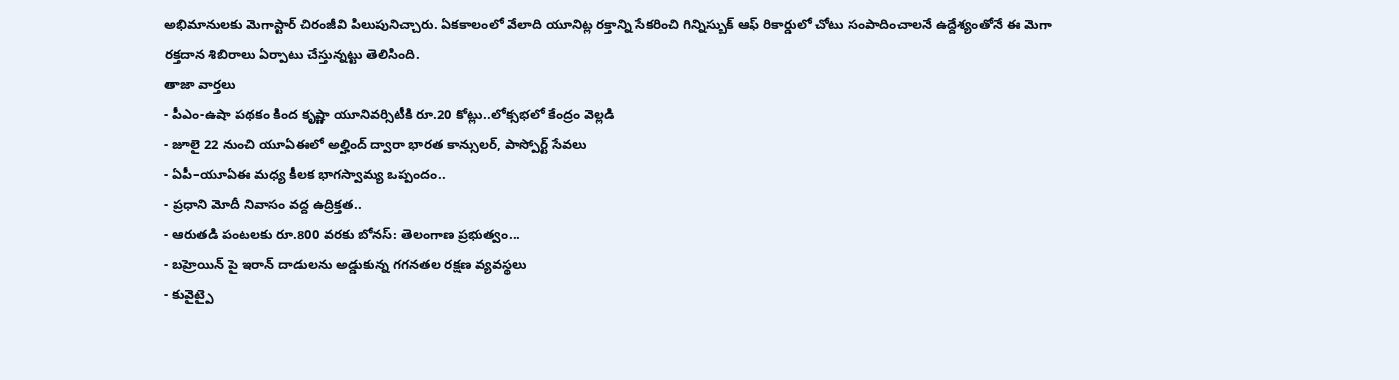అభిమానులకు మెగాస్టార్ చిరంజీవి పిలుపునిచ్చారు. ఏకకాలంలో వేలాది యూనిట్ల రక్తాన్ని సేకరించి గిన్నిస్బుక్ ఆఫ్ రికార్డులో చోటు సంపాదించాలనే ఉద్దేశ్యంతోనే ఈ మెగా రక్తదాన శిబిరాలు ఏర్పాటు చేస్తున్నట్టు తెలిసింది.
తాజా వార్తలు
- పీఎం-ఉషా పథకం కింద కృష్ణా యూనివర్సిటీకి రూ.20 కోట్లు..లోక్సభలో కేంద్రం వెల్లడి
- జూలై 22 నుంచి యూఏఈలో అల్హింద్ ద్వారా భారత కాన్సులర్, పాస్పోర్ట్ సేవలు
- ఏపీ–యూఏఈ మధ్య కీలక భాగస్వామ్య ఒప్పందం..
- ప్రధాని మోదీ నివాసం వద్ద ఉద్రిక్తత..
- ఆరుతడి పంటలకు రూ.800 వరకు బోనస్: తెలంగాణ ప్రభుత్వం...
- బహ్రెయిన్ పై ఇరాన్ దాడులను అడ్డుకున్న గగనతల రక్షణ వ్యవస్థలు
- కువైట్పై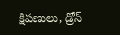క్షిపణులు, డ్రోన్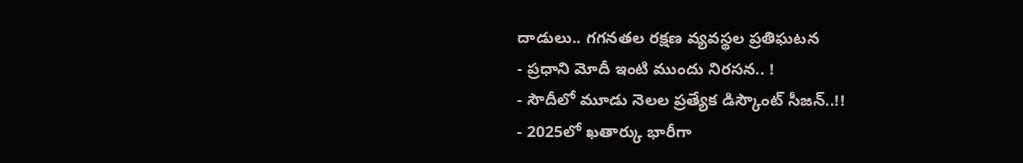దాడులు.. గగనతల రక్షణ వ్యవస్థల ప్రతిఘటన
- ప్రధాని మోదీ ఇంటి ముందు నిరసన.. !
- సౌదీలో మూడు నెలల ప్రత్యేక డిస్కౌంట్ సీజన్..!!
- 2025లో ఖతార్కు భారీగా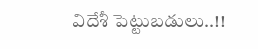విదేశీ పెట్టుబడులు..!!